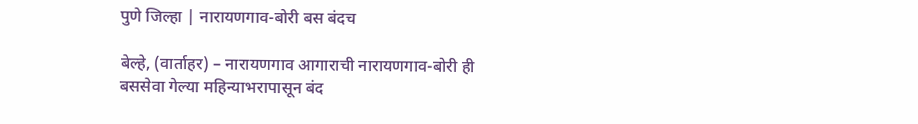पुणे जिल्हा | नारायणगाव-बोरी बस बंदच

बेल्हे, (वार्ताहर) – नारायणगाव आगाराची नारायणगाव-बोरी ही बससेवा गेल्या महिन्याभरापासून बंद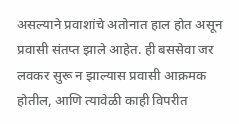असल्याने प्रवाशांचे अतोनात हाल होत असून प्रवासी संतप्त झाले आहेत. ही बससेवा जर लवकर सुरू न झाल्यास प्रवासी आक्रमक होतील, आणि त्यावेळी काही विपरीत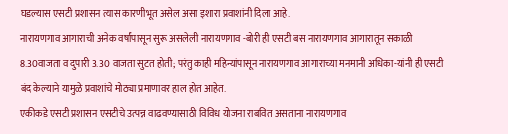घडल्यास एसटी प्रशासन त्यास कारणीभूत असेल असा इशारा प्रवाशांनी दिला आहे.
नारायणगाव आगाराची अनेक वर्षांपासून सुरू असलेली नारायणगाव -बोरी ही एसटी बस नारायणगाव आगारातून सकाळी 8.30वाजता व दुपारी 3.30 वाजता सुटत होती; परंतु काही महिन्यांपासून नारायणगाव आगाराच्या मनमानी अधिका-यांनी ही एसटी बंद केल्याने यामुळे प्रवाशांचे मोठ्या प्रमाणावर हाल होत आहेत.
एकीकडे एसटी प्रशासन एसटीचे उत्पन्न वाढवण्यासाठी विविध योजना राबवित असताना नारायणगाव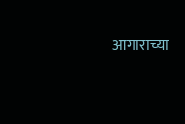आगाराच्या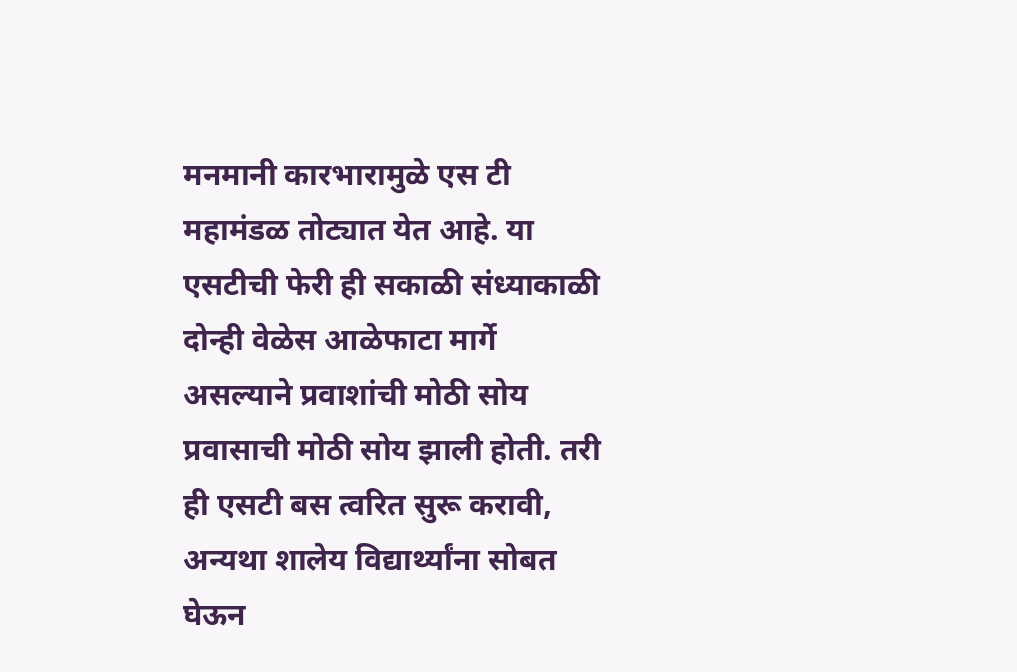मनमानी कारभारामुळे एस टी महामंडळ तोट्यात येत आहे. या एसटीची फेरी ही सकाळी संध्याकाळी दोन्ही वेळेस आळेफाटा मार्गे असल्याने प्रवाशांची मोठी सोय प्रवासाची मोठी सोय झाली होती. तरी ही एसटी बस त्वरित सुरू करावी, अन्यथा शालेय विद्यार्थ्यांना सोबत घेऊन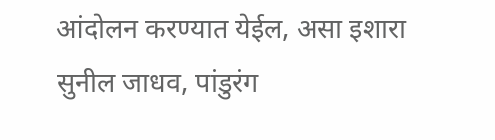आंदोलन करण्यात येईल, असा इशारा सुनील जाधव, पांडुरंग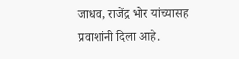जाधव, राजेंद्र भोर यांच्यासह प्रवाशांनी दिला आहे.